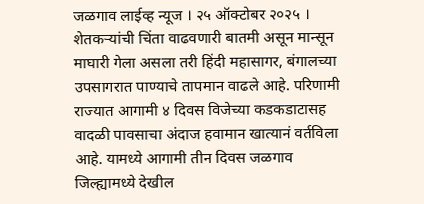जळगाव लाईव्ह न्यूज । २५ ऑक्टोबर २०२५ । शेतकऱ्यांची चिंता वाढवणारी बातमी असून मान्सून माघारी गेला असला तरी हिंदी महासागर, बंगालच्या उपसागरात पाण्याचे तापमान वाढले आहे. परिणामी राज्यात आगामी ४ दिवस विजेच्या कडकडाटासह वादळी पावसाचा अंदाज हवामान खात्यानं वर्तविला आहे. यामध्ये आगामी तीन दिवस जळगाव जिल्ह्यामध्ये देखील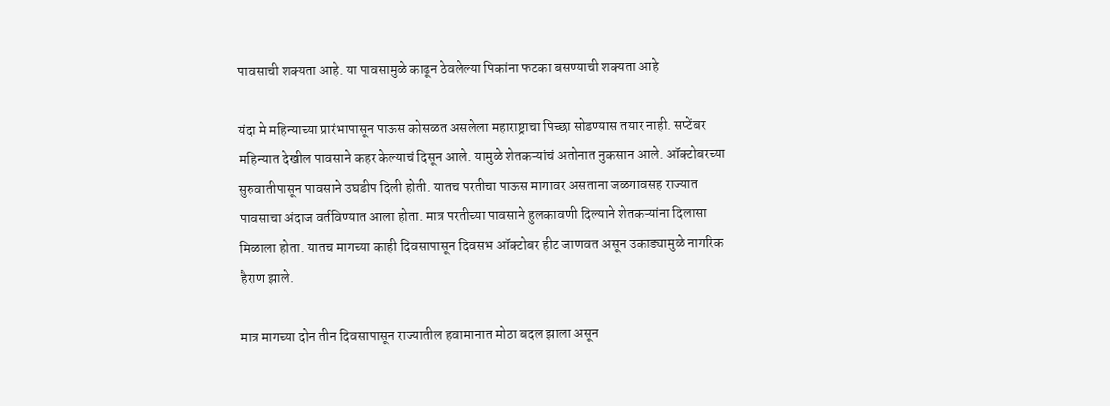पावसाची शक्यता आहे. या पावसामुळे काढून ठेवलेल्या पिकांना फटका बसण्याची शक्यता आहे

यंदा मे महिन्याच्या प्रारंभापासून पाऊस कोसळत असलेला महाराष्ट्राचा पिच्छा सोडण्यास तयार नाही. सप्टेंबर महिन्यात देखील पावसाने कहर केल्याचं दिसून आले. यामुळे शेतकऱ्यांचं अतोनात नुकसान आले. ऑक्टोबरच्या सुरुवातीपासून पावसाने उघडीप दिली होती. यातच परतीचा पाऊस मागावर असताना जळगावसह राज्यात पावसाचा अंदाज वर्तविण्यात आला होता. मात्र परतीच्या पावसाने हुलकावणी दिल्याने शेतकऱ्यांना दिलासा मिळाला होता. यातच मागच्या काही दिवसापासून दिवसभ ऑक्टोबर हीट जाणवत असून उकाड्यामुळे नागरिक हैराण झाले.

मात्र मागच्या दोन तीन दिवसापासून राज्यातील हवामानात मोठा बदल झाला असून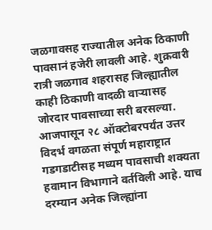जळगावसह राज्यातील अनेक ठिकाणी पावसानं हजेरी लावली आहे. शुक्रवारी रात्री जळगाव शहरासह जिल्ह्यातील काही ठिकाणी वादळी वाऱ्यासह जोरदार पावसाच्या सरी बरसल्या. आजपासून २८ ऑक्टोबरपर्यंत उत्तर विदर्भ वगळता संपूर्ण महाराष्ट्रात गडगडाटीसह मध्यम पावसाची शक्यता हवामान विभागाने वर्तविली आहे. याच दरम्यान अनेक जिल्ह्यांना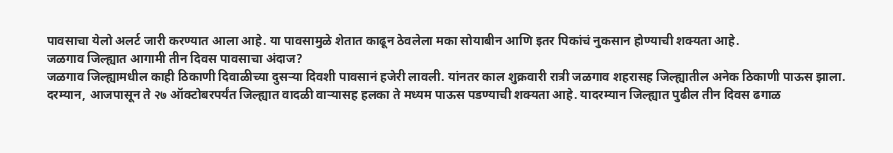पावसाचा येलो अलर्ट जारी करण्यात आला आहे. या पावसामुळे शेतात काढून ठेवलेला मका सोयाबीन आणि इतर पिकांचं नुकसान होण्याची शक्यता आहे.
जळगाव जिल्ह्यात आगामी तीन दिवस पावसाचा अंदाज?
जळगाव जिल्ह्यामधील काही ठिकाणी दिवाळीच्या दुसऱ्या दिवशी पावसानं हजेरी लावली. यांनतर काल शुक्रवारी रात्री जळगाव शहरासह जिल्ह्यातील अनेक ठिकाणी पाऊस झाला. दरम्यान, आजपासून ते २७ ऑक्टोबरपर्यंत जिल्ह्यात वादळी वाऱ्यासह हलका ते मध्यम पाऊस पडण्याची शक्यता आहे. यादरम्यान जिल्ह्यात पुढील तीन दिवस ढगाळ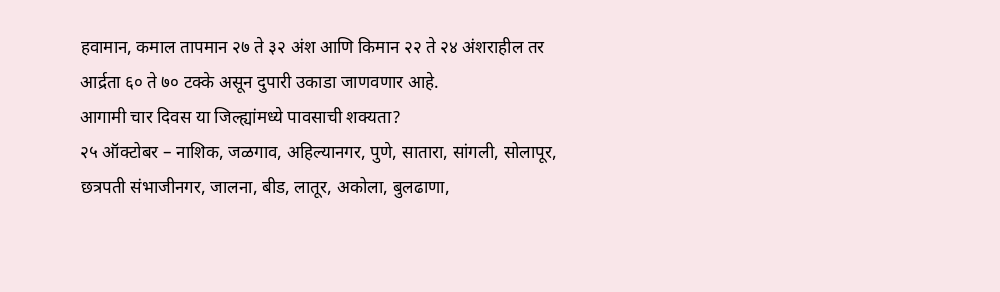हवामान, कमाल तापमान २७ ते ३२ अंश आणि किमान २२ ते २४ अंशराहील तर आर्द्रता ६० ते ७० टक्के असून दुपारी उकाडा जाणवणार आहे.
आगामी चार दिवस या जिल्ह्यांमध्ये पावसाची शक्यता?
२५ ऑक्टोबर – नाशिक, जळगाव, अहिल्यानगर, पुणे, सातारा, सांगली, सोलापूर, छत्रपती संभाजीनगर, जालना, बीड, लातूर, अकोला, बुलढाणा,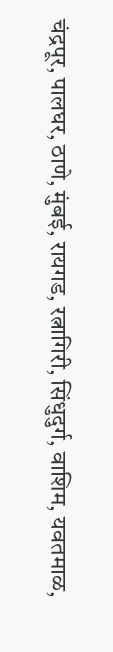चंद्रपूर, पालघर, ठाणे, मुंबई, रायगड, रत्नागिरी, सिंधुदुर्ग, वाशिम, यवतमाळ,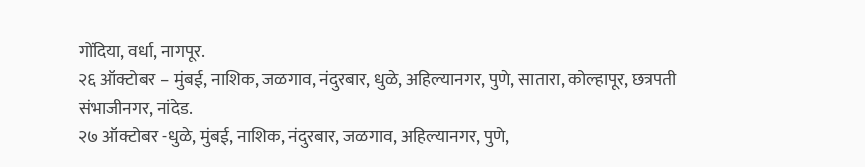गोंदिया, वर्धा, नागपूर.
२६ ऑक्टोबर – मुंबई, नाशिक, जळगाव, नंदुरबार, धुळे, अहिल्यानगर, पुणे, सातारा, कोल्हापूर, छत्रपती संभाजीनगर, नांदेड.
२७ ऑक्टोबर -धुळे, मुंबई, नाशिक, नंदुरबार, जळगाव, अहिल्यानगर, पुणे,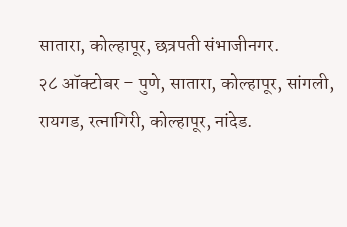सातारा, कोल्हापूर, छत्रपती संभाजीनगर.
२८ ऑक्टोबर – पुणे, सातारा, कोल्हापूर, सांगली, रायगड, रत्नागिरी, कोल्हापूर, नांदेड.